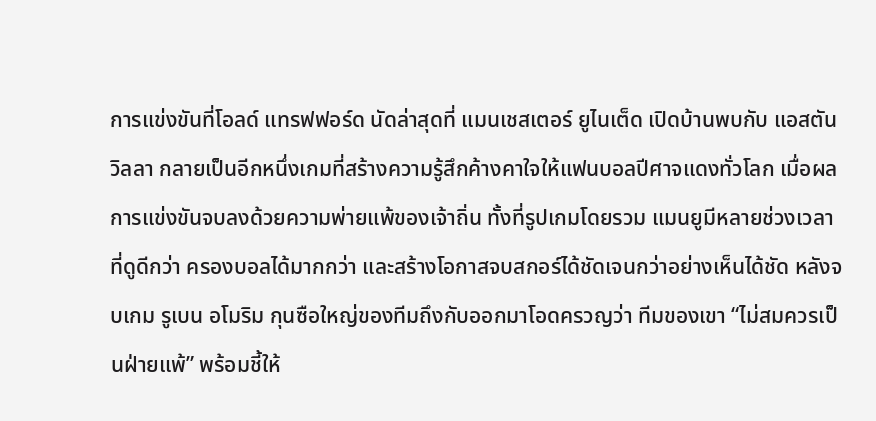การแข่งขันที่โอลด์ แทรฟฟอร์ด นัดล่าสุดที่ แมนเชสเตอร์ ยูไนเต็ด เปิดบ้านพบกับ แอสตัน วิลลา กลายเป็นอีกหนึ่งเกมที่สร้างความรู้สึกค้างคาใจให้แฟนบอลปีศาจแดงทั่วโลก เมื่อผลการแข่งขันจบลงด้วยความพ่ายแพ้ของเจ้าถิ่น ทั้งที่รูปเกมโดยรวม แมนยูมีหลายช่วงเวลาที่ดูดีกว่า ครองบอลได้มากกว่า และสร้างโอกาสจบสกอร์ได้ชัดเจนกว่าอย่างเห็นได้ชัด หลังจบเกม รูเบน อโมริม กุนซือใหญ่ของทีมถึงกับออกมาโอดครวญว่า ทีมของเขา “ไม่สมควรเป็นฝ่ายแพ้” พร้อมชี้ให้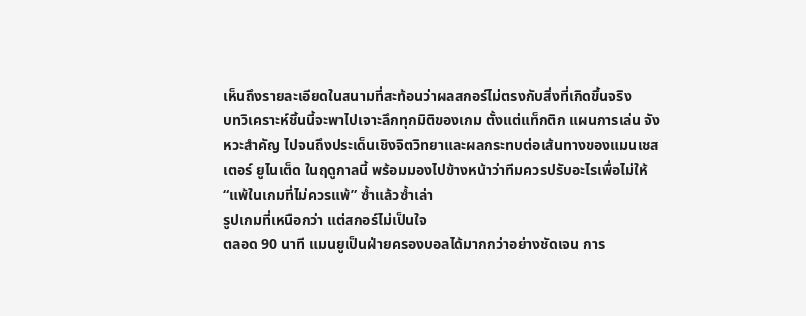เห็นถึงรายละเอียดในสนามที่สะท้อนว่าผลสกอร์ไม่ตรงกับสิ่งที่เกิดขึ้นจริง
บทวิเคราะห์ชิ้นนี้จะพาไปเจาะลึกทุกมิติของเกม ตั้งแต่แท็กติก แผนการเล่น จังหวะสำคัญ ไปจนถึงประเด็นเชิงจิตวิทยาและผลกระทบต่อเส้นทางของแมนเชสเตอร์ ยูไนเต็ด ในฤดูกาลนี้ พร้อมมองไปข้างหน้าว่าทีมควรปรับอะไรเพื่อไม่ให้ “แพ้ในเกมที่ไม่ควรแพ้” ซ้ำแล้วซ้ำเล่า
รูปเกมที่เหนือกว่า แต่สกอร์ไม่เป็นใจ
ตลอด 90 นาที แมนยูเป็นฝ่ายครองบอลได้มากกว่าอย่างชัดเจน การ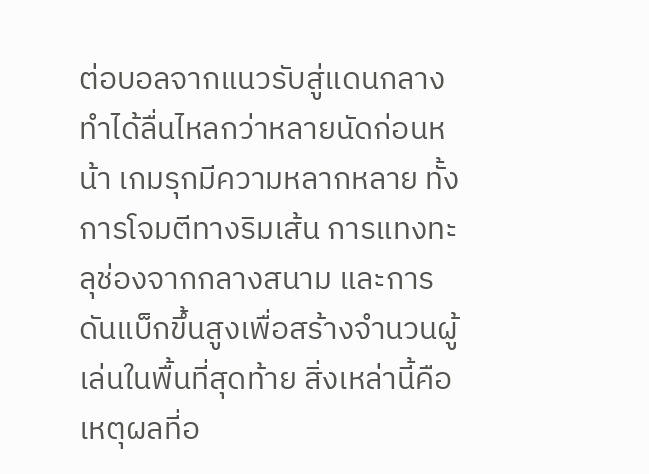ต่อบอลจากแนวรับสู่แดนกลางทำได้ลื่นไหลกว่าหลายนัดก่อนหน้า เกมรุกมีความหลากหลาย ทั้งการโจมตีทางริมเส้น การแทงทะลุช่องจากกลางสนาม และการดันแบ็กขึ้นสูงเพื่อสร้างจำนวนผู้เล่นในพื้นที่สุดท้าย สิ่งเหล่านี้คือเหตุผลที่อ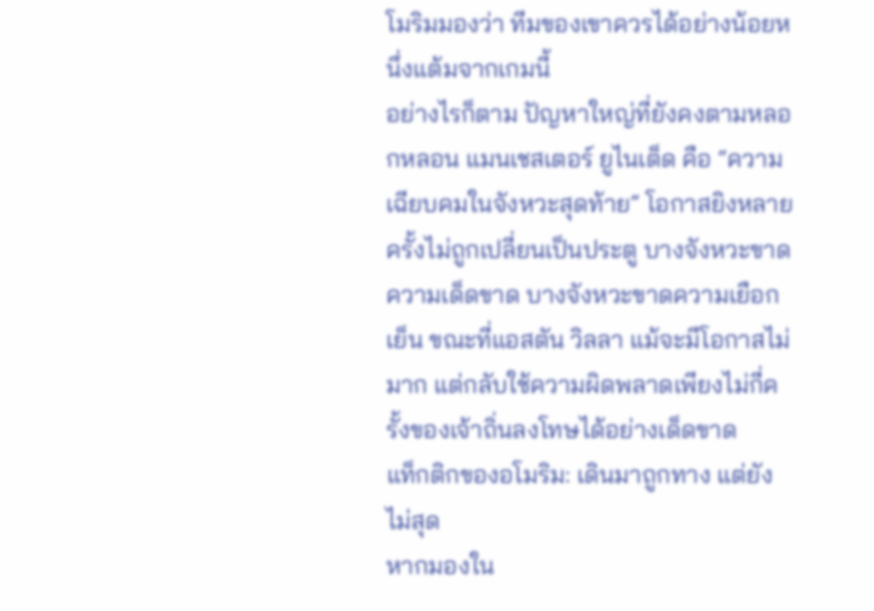โมริมมองว่า ทีมของเขาควรได้อย่างน้อยหนึ่งแต้มจากเกมนี้
อย่างไรก็ตาม ปัญหาใหญ่ที่ยังคงตามหลอกหลอน แมนเชสเตอร์ ยูไนเต็ด คือ “ความเฉียบคมในจังหวะสุดท้าย” โอกาสยิงหลายครั้งไม่ถูกเปลี่ยนเป็นประตู บางจังหวะขาดความเด็ดขาด บางจังหวะขาดความเยือกเย็น ขณะที่แอสตัน วิลลา แม้จะมีโอกาสไม่มาก แต่กลับใช้ความผิดพลาดเพียงไม่กี่ครั้งของเจ้าถิ่นลงโทษได้อย่างเด็ดขาด
แท็กติกของอโมริม: เดินมาถูกทาง แต่ยังไม่สุด
หากมองใน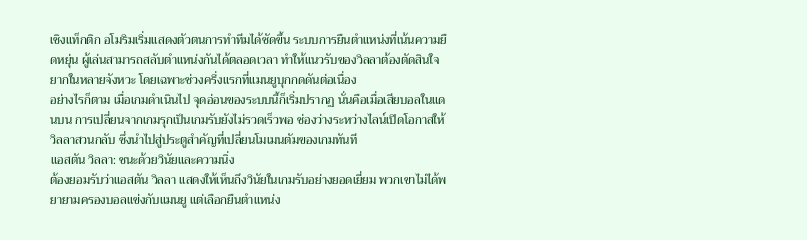เชิงแท็กติก อโมริมเริ่มแสดงตัวตนการทำทีมได้ชัดขึ้น ระบบการยืนตำแหน่งที่เน้นความยืดหยุ่น ผู้เล่นสามารถสลับตำแหน่งกันได้ตลอดเวลา ทำให้แนวรับของวิลลาต้องตัดสินใจยากในหลายจังหวะ โดยเฉพาะช่วงครึ่งแรกที่แมนยูบุกกดดันต่อเนื่อง
อย่างไรก็ตาม เมื่อเกมดำเนินไป จุดอ่อนของระบบนี้ก็เริ่มปรากฏ นั่นคือเมื่อเสียบอลในแดนบน การเปลี่ยนจากเกมรุกเป็นเกมรับยังไม่รวดเร็วพอ ช่องว่างระหว่างไลน์เปิดโอกาสให้วิลลาสวนกลับ ซึ่งนำไปสู่ประตูสำคัญที่เปลี่ยนโมเมนตัมของเกมทันที
แอสตัน วิลลา: ชนะด้วยวินัยและความนิ่ง
ต้องยอมรับว่าแอสตัน วิลลา แสดงให้เห็นถึงวินัยในเกมรับอย่างยอดเยี่ยม พวกเขาไม่ได้พยายามครองบอลแข่งกับแมนยู แต่เลือกยืนตำแหน่ง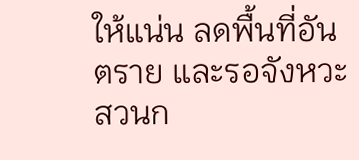ให้แน่น ลดพื้นที่อันตราย และรอจังหวะสวนก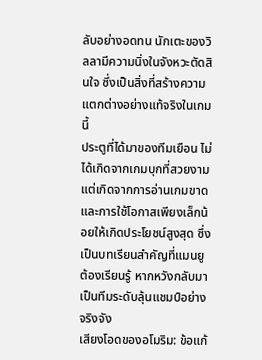ลับอย่างอดทน นักเตะของวิลลามีความนิ่งในจังหวะตัดสินใจ ซึ่งเป็นสิ่งที่สร้างความแตกต่างอย่างแท้จริงในเกมนี้
ประตูที่ได้มาของทีมเยือน ไม่ได้เกิดจากเกมบุกที่สวยงาม แต่เกิดจากการอ่านเกมขาดและการใช้โอกาสเพียงเล็กน้อยให้เกิดประโยชน์สูงสุด ซึ่งเป็นบทเรียนสำคัญที่แมนยูต้องเรียนรู้ หากหวังกลับมาเป็นทีมระดับลุ้นแชมป์อย่างจริงจัง
เสียงโอดของอโมริม: ข้อแก้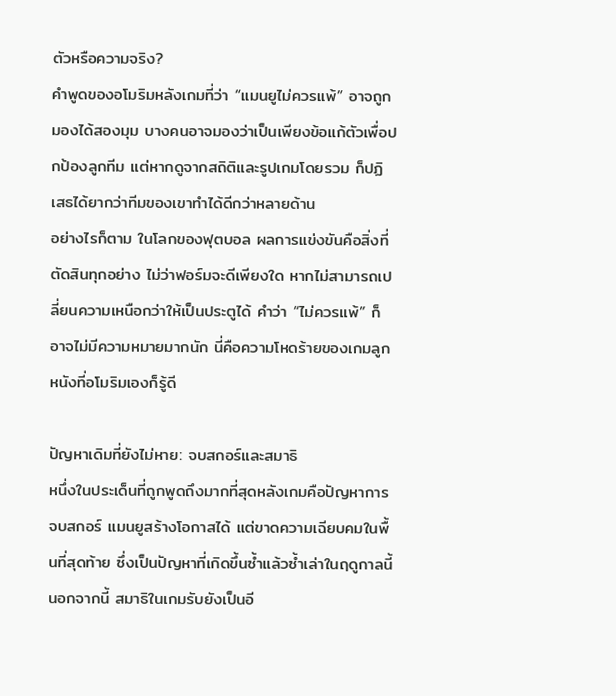ตัวหรือความจริง?
คำพูดของอโมริมหลังเกมที่ว่า “แมนยูไม่ควรแพ้” อาจถูกมองได้สองมุม บางคนอาจมองว่าเป็นเพียงข้อแก้ตัวเพื่อปกป้องลูกทีม แต่หากดูจากสถิติและรูปเกมโดยรวม ก็ปฏิเสธได้ยากว่าทีมของเขาทำได้ดีกว่าหลายด้าน
อย่างไรก็ตาม ในโลกของฟุตบอล ผลการแข่งขันคือสิ่งที่ตัดสินทุกอย่าง ไม่ว่าฟอร์มจะดีเพียงใด หากไม่สามารถเปลี่ยนความเหนือกว่าให้เป็นประตูได้ คำว่า “ไม่ควรแพ้” ก็อาจไม่มีความหมายมากนัก นี่คือความโหดร้ายของเกมลูกหนังที่อโมริมเองก็รู้ดี

ปัญหาเดิมที่ยังไม่หาย: จบสกอร์และสมาธิ
หนึ่งในประเด็นที่ถูกพูดถึงมากที่สุดหลังเกมคือปัญหาการจบสกอร์ แมนยูสร้างโอกาสได้ แต่ขาดความเฉียบคมในพื้นที่สุดท้าย ซึ่งเป็นปัญหาที่เกิดขึ้นซ้ำแล้วซ้ำเล่าในฤดูกาลนี้ นอกจากนี้ สมาธิในเกมรับยังเป็นอี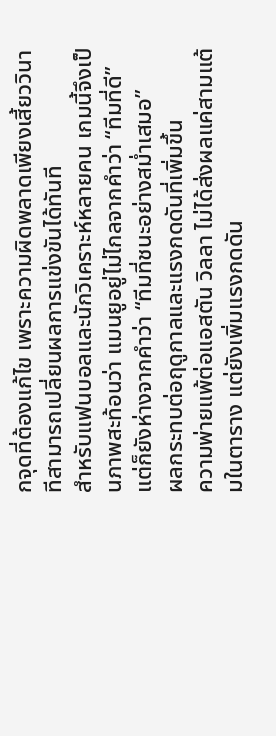กจุดที่ต้องแก้ไข เพราะความผิดพลาดเพียงเสี้ยววินาทีสามารถเปลี่ยนผลการแข่งขันได้ทันที
สำหรับแฟนบอลและนักวิเคราะห์หลายคน เกมนี้จึงเป็นภาพสะท้อนว่า แมนยูอยู่ไม่ไกลจากคำว่า “ทีมที่ดี” แต่ก็ยังห่างจากคำว่า “ทีมที่ชนะอย่างสม่ำเสมอ”
ผลกระทบต่อฤดูกาลและแรงกดดันที่เพิ่มขึ้น
ความพ่ายแพ้ต่อแอสตัน วิลลา ไม่ได้ส่งผลแค่สามแต้มในตาราง แต่ยังเพิ่มแรงกดดัน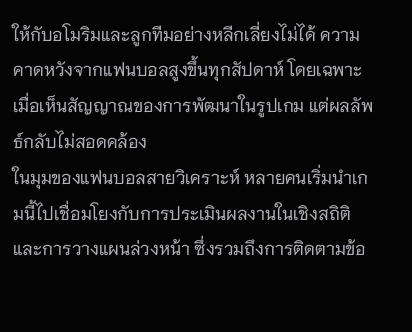ให้กับอโมริมและลูกทีมอย่างหลีกเลี่ยงไม่ได้ ความคาดหวังจากแฟนบอลสูงขึ้นทุกสัปดาห์ โดยเฉพาะเมื่อเห็นสัญญาณของการพัฒนาในรูปเกม แต่ผลลัพธ์กลับไม่สอดคล้อง
ในมุมของแฟนบอลสายวิเคราะห์ หลายคนเริ่มนำเกมนี้ไปเชื่อมโยงกับการประเมินผลงานในเชิงสถิติและการวางแผนล่วงหน้า ซึ่งรวมถึงการติดตามข้อ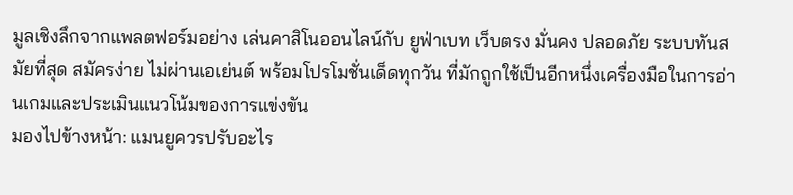มูลเชิงลึกจากแพลตฟอร์มอย่าง เล่นคาสิโนออนไลน์กับ ยูฟ่าเบท เว็บตรง มั่นคง ปลอดภัย ระบบทันสมัยที่สุด สมัครง่าย ไม่ผ่านเอเย่นต์ พร้อมโปรโมชั่นเด็ดทุกวัน ที่มักถูกใช้เป็นอีกหนึ่งเครื่องมือในการอ่านเกมและประเมินแนวโน้มของการแข่งขัน
มองไปข้างหน้า: แมนยูควรปรับอะไร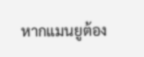หากแมนยูต้อง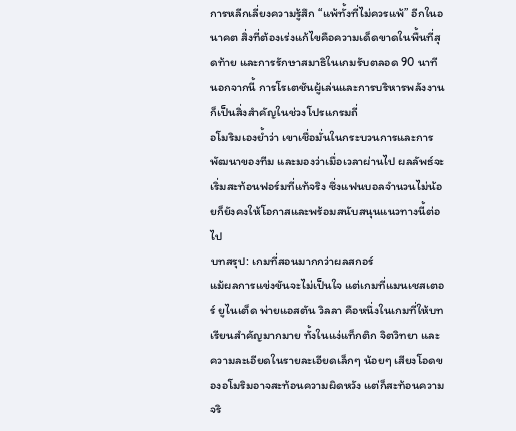การหลีกเลี่ยงความรู้สึก “แพ้ทั้งที่ไม่ควรแพ้” อีกในอนาคต สิ่งที่ต้องเร่งแก้ไขคือความเด็ดขาดในพื้นที่สุดท้าย และการรักษาสมาธิในเกมรับตลอด 90 นาที นอกจากนี้ การโรเตชันผู้เล่นและการบริหารพลังงานก็เป็นสิ่งสำคัญในช่วงโปรแกรมถี่
อโมริมเองย้ำว่า เขาเชื่อมั่นในกระบวนการและการพัฒนาของทีม และมองว่าเมื่อเวลาผ่านไป ผลลัพธ์จะเริ่มสะท้อนฟอร์มที่แท้จริง ซึ่งแฟนบอลจำนวนไม่น้อยก็ยังคงให้โอกาสและพร้อมสนับสนุนแนวทางนี้ต่อไป
บทสรุป: เกมที่สอนมากกว่าผลสกอร์
แม้ผลการแข่งขันจะไม่เป็นใจ แต่เกมที่แมนเชสเตอร์ ยูไนเต็ด พ่ายแอสตัน วิลลา คือหนึ่งในเกมที่ให้บทเรียนสำคัญมากมาย ทั้งในแง่แท็กติก จิตวิทยา และความละเอียดในรายละเอียดเล็กๆ น้อยๆ เสียงโอดของอโมริมอาจสะท้อนความผิดหวัง แต่ก็สะท้อนความจริ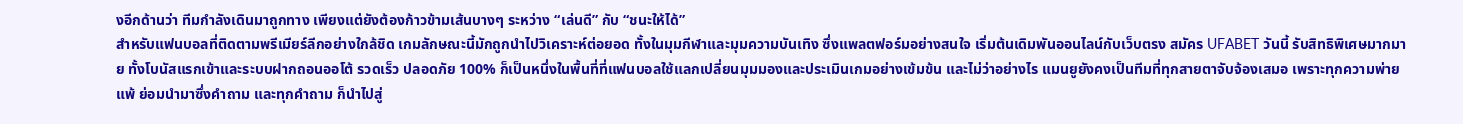งอีกด้านว่า ทีมกำลังเดินมาถูกทาง เพียงแต่ยังต้องก้าวข้ามเส้นบางๆ ระหว่าง “เล่นดี” กับ “ชนะให้ได้”
สำหรับแฟนบอลที่ติดตามพรีเมียร์ลีกอย่างใกล้ชิด เกมลักษณะนี้มักถูกนำไปวิเคราะห์ต่อยอด ทั้งในมุมกีฬาและมุมความบันเทิง ซึ่งแพลตฟอร์มอย่างสนใจ เริ่มต้นเดิมพันออนไลน์กับเว็บตรง สมัคร UFABET วันนี้ รับสิทธิพิเศษมากมาย ทั้งโบนัสแรกเข้าและระบบฝากถอนออโต้ รวดเร็ว ปลอดภัย 100% ก็เป็นหนึ่งในพื้นที่ที่แฟนบอลใช้แลกเปลี่ยนมุมมองและประเมินเกมอย่างเข้มข้น และไม่ว่าอย่างไร แมนยูยังคงเป็นทีมที่ทุกสายตาจับจ้องเสมอ เพราะทุกความพ่ายแพ้ ย่อมนำมาซึ่งคำถาม และทุกคำถาม ก็นำไปสู่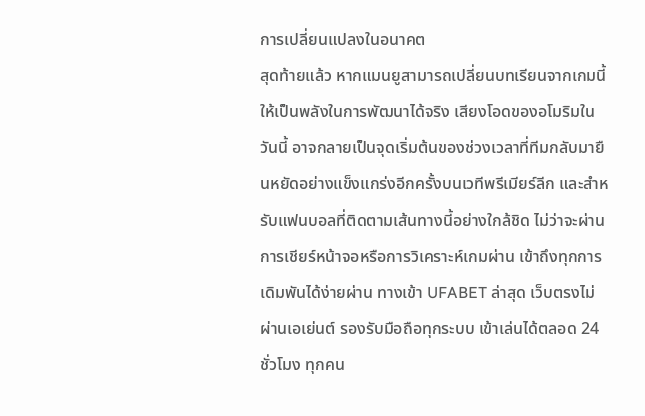การเปลี่ยนแปลงในอนาคต
สุดท้ายแล้ว หากแมนยูสามารถเปลี่ยนบทเรียนจากเกมนี้ให้เป็นพลังในการพัฒนาได้จริง เสียงโอดของอโมริมในวันนี้ อาจกลายเป็นจุดเริ่มต้นของช่วงเวลาที่ทีมกลับมายืนหยัดอย่างแข็งแกร่งอีกครั้งบนเวทีพรีเมียร์ลีก และสำหรับแฟนบอลที่ติดตามเส้นทางนี้อย่างใกล้ชิด ไม่ว่าจะผ่านการเชียร์หน้าจอหรือการวิเคราะห์เกมผ่าน เข้าถึงทุกการเดิมพันได้ง่ายผ่าน ทางเข้า UFABET ล่าสุด เว็บตรงไม่ผ่านเอเย่นต์ รองรับมือถือทุกระบบ เข้าเล่นได้ตลอด 24 ชั่วโมง ทุกคน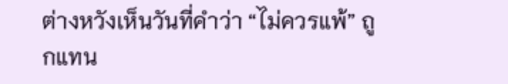ต่างหวังเห็นวันที่คำว่า “ไม่ควรแพ้” ถูกแทน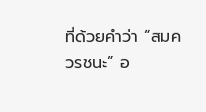ที่ด้วยคำว่า “สมควรชนะ” อ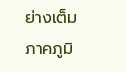ย่างเต็มภาคภูมิ